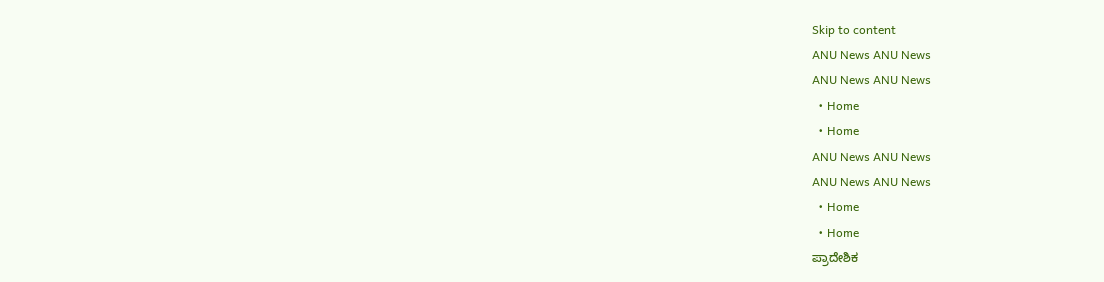Skip to content
ANU News ANU News
ANU News ANU News
  • Home
  • Home
ANU News ANU News
ANU News ANU News
  • Home
  • Home
ಪ್ರಾದೇಶಿಕ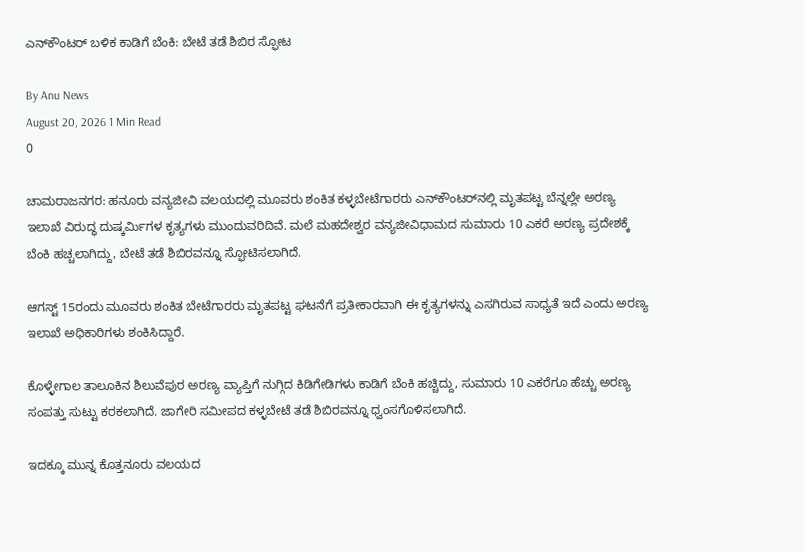ಎನ್‌ಕೌಂಟರ್ ಬಳಿಕ ಕಾಡಿಗೆ ಬೆಂಕಿ: ಬೇಟೆ ತಡೆ ಶಿಬಿರ ಸ್ಫೋಟ

By Anu News
August 20, 2026 1 Min Read
0

ಚಾಮರಾಜನಗರ: ಹನೂರು ವನ್ಯಜೀವಿ ವಲಯದಲ್ಲಿ ಮೂವರು ಶಂಕಿತ ಕಳ್ಳಬೇಟೆಗಾರರು ಎನ್‌ಕೌಂಟರ್‌ನಲ್ಲಿ ಮೃತಪಟ್ಟ ಬೆನ್ನಲ್ಲೇ ಅರಣ್ಯ ಇಲಾಖೆ ವಿರುದ್ಧ ದುಷ್ಕರ್ಮಿಗಳ ಕೃತ್ಯಗಳು ಮುಂದುವರಿದಿವೆ. ಮಲೆ ಮಹದೇಶ್ವರ ವನ್ಯಜೀವಿಧಾಮದ ಸುಮಾರು 10 ಎಕರೆ ಅರಣ್ಯ ಪ್ರದೇಶಕ್ಕೆ ಬೆಂಕಿ ಹಚ್ಚಲಾಗಿದ್ದು, ಬೇಟೆ ತಡೆ ಶಿಬಿರವನ್ನೂ ಸ್ಫೋಟಿಸಲಾಗಿದೆ.

ಆಗಸ್ಟ್ 15ರಂದು ಮೂವರು ಶಂಕಿತ ಬೇಟೆಗಾರರು ಮೃತಪಟ್ಟ ಘಟನೆಗೆ ಪ್ರತೀಕಾರವಾಗಿ ಈ ಕೃತ್ಯಗಳನ್ನು ಎಸಗಿರುವ ಸಾಧ್ಯತೆ ಇದೆ ಎಂದು ಅರಣ್ಯ ಇಲಾಖೆ ಅಧಿಕಾರಿಗಳು ಶಂಕಿಸಿದ್ದಾರೆ.

ಕೊಳ್ಳೇಗಾಲ ತಾಲೂಕಿನ ಶಿಲುವೆಪುರ ಅರಣ್ಯ ವ್ಯಾಪ್ತಿಗೆ ನುಗ್ಗಿದ ಕಿಡಿಗೇಡಿಗಳು ಕಾಡಿಗೆ ಬೆಂಕಿ ಹಚ್ಚಿದ್ದು, ಸುಮಾರು 10 ಎಕರೆಗೂ ಹೆಚ್ಚು ಅರಣ್ಯ ಸಂಪತ್ತು ಸುಟ್ಟು ಕರಕಲಾಗಿದೆ. ಜಾಗೇರಿ ಸಮೀಪದ ಕಳ್ಳಬೇಟೆ ತಡೆ ಶಿಬಿರವನ್ನೂ ಧ್ವಂಸಗೊಳಿಸಲಾಗಿದೆ.

ಇದಕ್ಕೂ ಮುನ್ನ ಕೊತ್ತನೂರು ವಲಯದ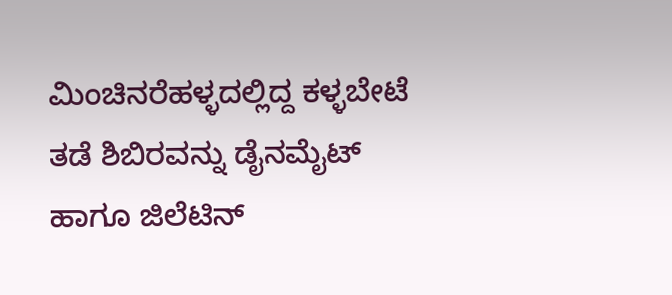ಮಿಂಚಿನರೆಹಳ್ಳದಲ್ಲಿದ್ದ ಕಳ್ಳಬೇಟೆ ತಡೆ ಶಿಬಿರವನ್ನು ಡೈನಮೈಟ್ ಹಾಗೂ ಜಿಲೆಟಿನ್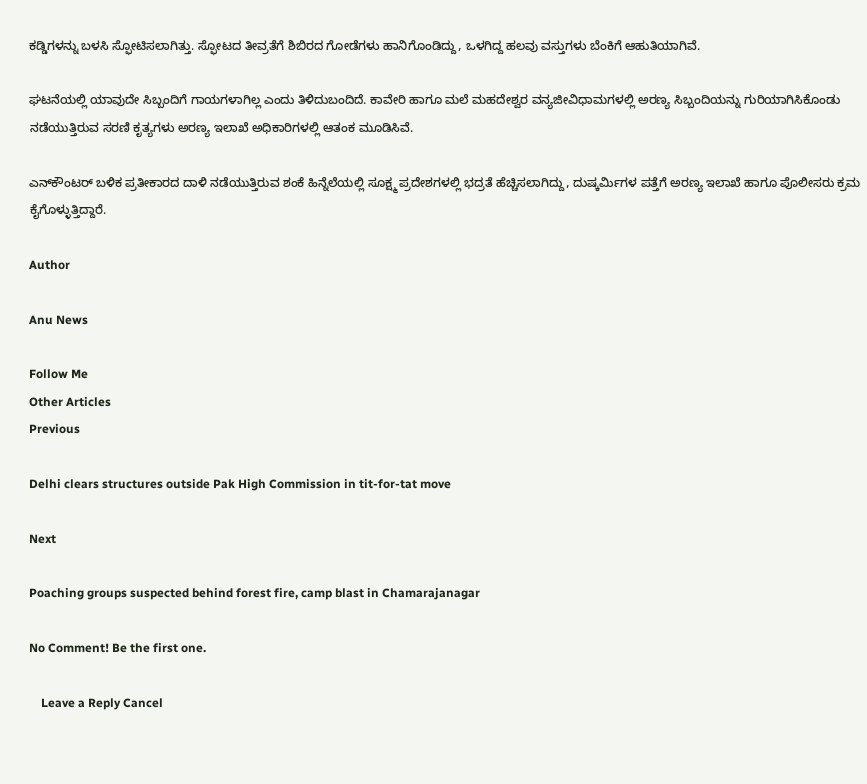ಕಡ್ಡಿಗಳನ್ನು ಬಳಸಿ ಸ್ಫೋಟಿಸಲಾಗಿತ್ತು. ಸ್ಫೋಟದ ತೀವ್ರತೆಗೆ ಶಿಬಿರದ ಗೋಡೆಗಳು ಹಾನಿಗೊಂಡಿದ್ದು, ಒಳಗಿದ್ದ ಹಲವು ವಸ್ತುಗಳು ಬೆಂಕಿಗೆ ಆಹುತಿಯಾಗಿವೆ.

ಘಟನೆಯಲ್ಲಿ ಯಾವುದೇ ಸಿಬ್ಬಂದಿಗೆ ಗಾಯಗಳಾಗಿಲ್ಲ ಎಂದು ತಿಳಿದುಬಂದಿದೆ. ಕಾವೇರಿ ಹಾಗೂ ಮಲೆ ಮಹದೇಶ್ವರ ವನ್ಯಜೀವಿಧಾಮಗಳಲ್ಲಿ ಅರಣ್ಯ ಸಿಬ್ಬಂದಿಯನ್ನು ಗುರಿಯಾಗಿಸಿಕೊಂಡು ನಡೆಯುತ್ತಿರುವ ಸರಣಿ ಕೃತ್ಯಗಳು ಅರಣ್ಯ ಇಲಾಖೆ ಅಧಿಕಾರಿಗಳಲ್ಲಿ ಆತಂಕ ಮೂಡಿಸಿವೆ.

ಎನ್‌ಕೌಂಟರ್ ಬಳಿಕ ಪ್ರತೀಕಾರದ ದಾಳಿ ನಡೆಯುತ್ತಿರುವ ಶಂಕೆ ಹಿನ್ನೆಲೆಯಲ್ಲಿ ಸೂಕ್ಷ್ಮ ಪ್ರದೇಶಗಳಲ್ಲಿ ಭದ್ರತೆ ಹೆಚ್ಚಿಸಲಾಗಿದ್ದು, ದುಷ್ಕರ್ಮಿಗಳ ಪತ್ತೆಗೆ ಅರಣ್ಯ ಇಲಾಖೆ ಹಾಗೂ ಪೊಲೀಸರು ಕ್ರಮ ಕೈಗೊಳ್ಳುತ್ತಿದ್ದಾರೆ.

Author

Anu News

Follow Me
Other Articles
Previous

Delhi clears structures outside Pak High Commission in tit-for-tat move

Next

Poaching groups suspected behind forest fire, camp blast in Chamarajanagar

No Comment! Be the first one.

    Leave a Reply Cancel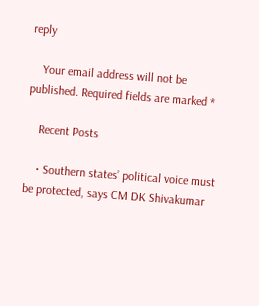reply

    Your email address will not be published. Required fields are marked *

    Recent Posts

    • Southern states’ political voice must be protected, says CM DK Shivakumar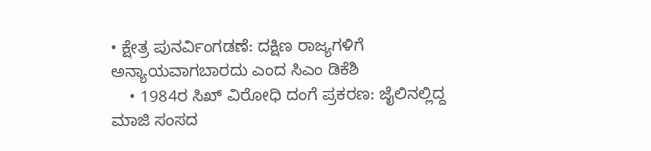• ಕ್ಷೇತ್ರ ಪುನರ್ವಿಂಗಡಣೆ: ದಕ್ಷಿಣ ರಾಜ್ಯಗಳಿಗೆ ಅನ್ಯಾಯವಾಗಬಾರದು ಎಂದ ಸಿಎಂ ಡಿಕೆಶಿ
    • 1984ರ ಸಿಖ್ ವಿರೋಧಿ ದಂಗೆ ಪ್ರಕರಣ: ಜೈಲಿನಲ್ಲಿದ್ದ ಮಾಜಿ ಸಂಸದ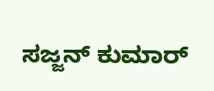ಸಜ್ಜನ್ ಕುಮಾರ್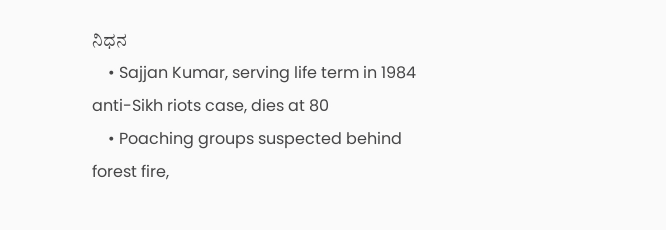ನಿಧನ
    • Sajjan Kumar, serving life term in 1984 anti-Sikh riots case, dies at 80
    • Poaching groups suspected behind forest fire,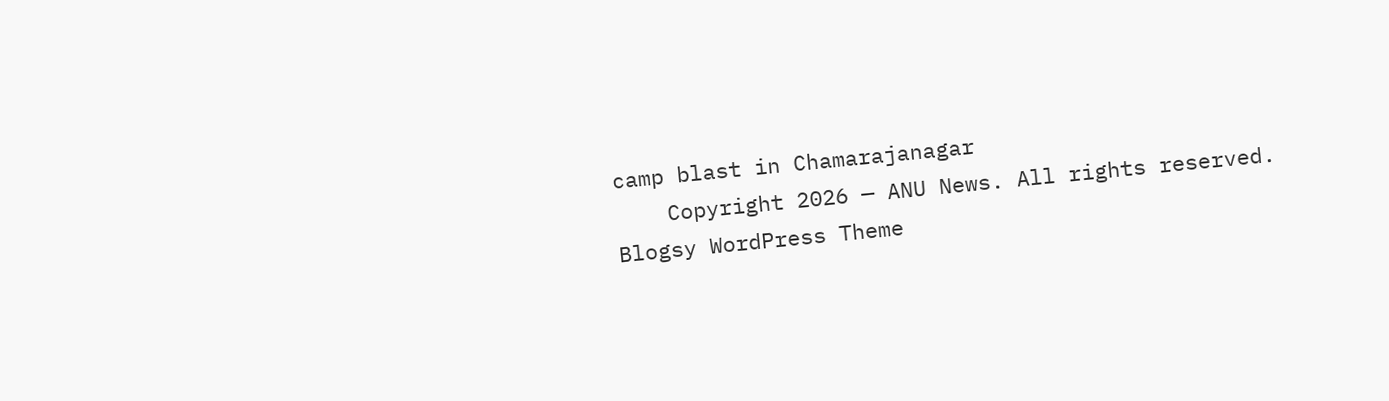camp blast in Chamarajanagar
    Copyright 2026 — ANU News. All rights reserved. Blogsy WordPress Theme